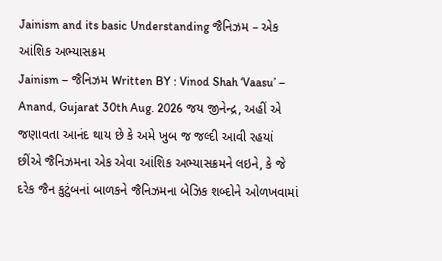Jainism and its basic Understanding જૈનિઝમ – એક આંશિક અભ્યાસક્રમ
Jainism – જૈનિઝમ Written BY : Vinod Shah ‘Vaasu’ – Anand, Gujarat 30th Aug. 2026 જય જીનેન્દ્ર, અહીં એ જણાવતા આનંદ થાય છે કે અમે ખુબ જ જલ્દી આવી રહયાં છીંએ જૈનિઝમના એક એવા આંશિક અભ્યાસક્રમને લઇને, કે જે દરેક જૈન કુટુંબનાં બાળકને જૈનિઝમના બેઝિક શબ્દોને ઓળખવામાં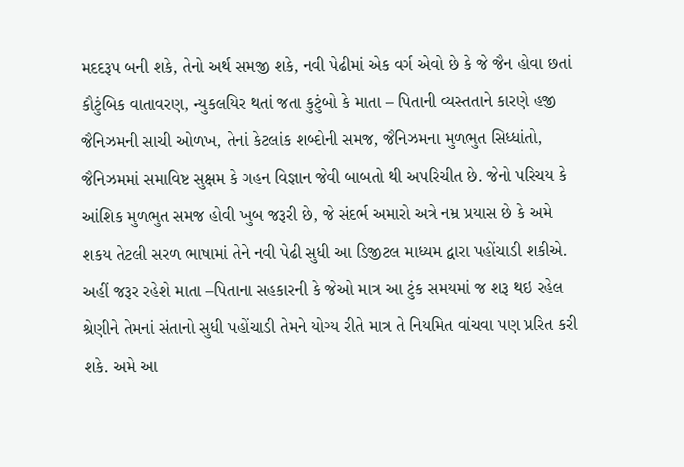મદદરૂપ બની શકે, તેનો અર્થ સમજી શકે, નવી પેઢીમાં એક વર્ગ એવો છે કે જે જૈન હોવા છતાં કૌટુંબિક વાતાવરણ, ન્યુકલયિર થતાં જતા કુટુંબો કે માતા – પિતાની વ્યસ્તતાને કારણે હજી જૈનિઝમની સાચી ઓળખ, તેનાં કેટલાંક શબ્દોની સમજ, જૈનિઝમના મુળભુત સિધ્ધાંતો, જૈનિઝમમાં સમાવિષ્ટ સુક્ષમ કે ગહન વિજ્ઞાન જેવી બાબતો થી અપરિચીત છે. જેનો પરિચય કે આંશિક મુળભુત સમજ હોવી ખુબ જરૂરી છે, જે સંદર્ભ અમારો અત્રે નમ્ર પ્રયાસ છે કે અમે શકય તેટલી સરળ ભાષામાં તેને નવી પેઢી સુધી આ ડિજીટલ માધ્યમ દ્વારા પહોંચાડી શકીએ. અહીં જરૂર રહેશે માતા –પિતાના સહકારની કે જેઓ માત્ર આ ટુંક સમયમાં જ શરૂ થઇ રહેલ શ્રેણીને તેમનાં સંતાનો સુધી પહોંચાડી તેમને યોગ્ય રીતે માત્ર તે નિયમિત વાંચવા પણ પ્રરિત કરી શકે. અમે આ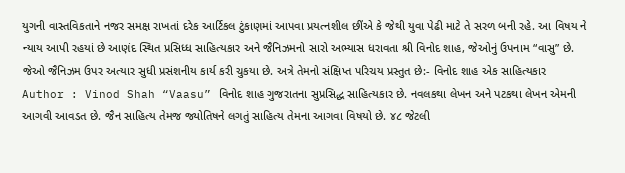યુગની વાસ્તવિકતાને નજર સમક્ષ રાખતાં દરેક આર્ટિકલ ટુંકાણમાં આપવા પ્રયત્નશીલ છીંએ કે જેથી યુવા પેઢી માટે તે સરળ બની રહે. આ વિષય ને ન્યાય આપી રહયાં છે આણંદ સ્થિત પ્રસિધ્ધ સાહિત્યકાર અને જૈનિઝમનો સારો અભ્યાસ ધરાવતા શ્રી વિનોદ શાહ, જેઓનું ઉપનામ “વાસુ” છે. જેઓ જૈનિઝમ ઉપર અત્યાર સુધી પ્રસંશનીય કાર્ય કરી ચુકયા છે. અત્રે તેમનો સંક્ષિપ્ત પરિચય પ્રસ્તુત છે:- વિનોદ શાહ એક સાહિત્યકાર Author : Vinod Shah “Vaasu” વિનોદ શાહ ગુજરાતના સુપ્રસિદ્ધ સાહિત્યકાર છે. નવલકથા લેખન અને પટકથા લેખન એમની આગવી આવડત છે. જૈન સાહિત્ય તેમજ જ્યોતિષને લગતું સાહિત્ય તેમના આગવા વિષયો છે. ૪૮ જેટલી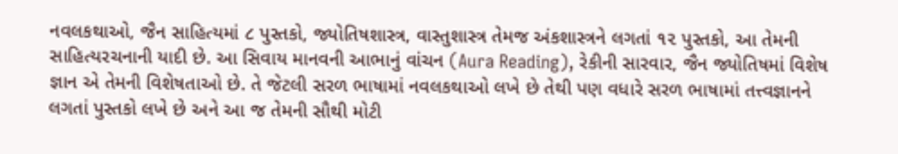નવલકથાઓ, જૈન સાહિત્યમાં ૮ પુસ્તકો, જ્યોતિષશાસ્ત્ર, વાસ્તુશાસ્ત્ર તેમજ અંકશાસ્ત્રને લગતાં ૧૨ પુસ્તકો, આ તેમની સાહિત્યરચનાની યાદી છે. આ સિવાય માનવની આભાનું વાંચન (Aura Reading), રેકીની સારવાર, જૈન જ્યોતિષમાં વિશેષ જ્ઞાન એ તેમની વિશેષતાઓ છે. તે જેટલી સરળ ભાષામાં નવલકથાઓ લખે છે તેથી પણ વધારે સરળ ભાષામાં તત્ત્વજ્ઞાનને લગતાં પુસ્તકો લખે છે અને આ જ તેમની સૌથી મોટી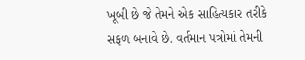ખૂબી છે જે તેમને એક સાહિત્યકાર તરીકે સફળ બનાવે છે. વર્તમાન પત્રોમાં તેમની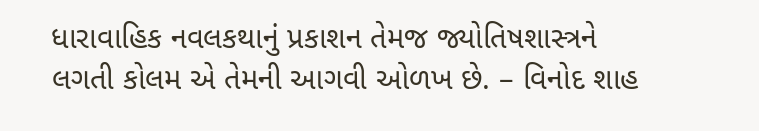ધારાવાહિક નવલકથાનું પ્રકાશન તેમજ જ્યોતિષશાસ્ત્રને લગતી કોલમ એ તેમની આગવી ઓળખ છે. – વિનોદ શાહ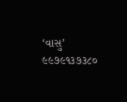‘વાસુ’ ૯૯૭૯૧૩૭૩૮૦